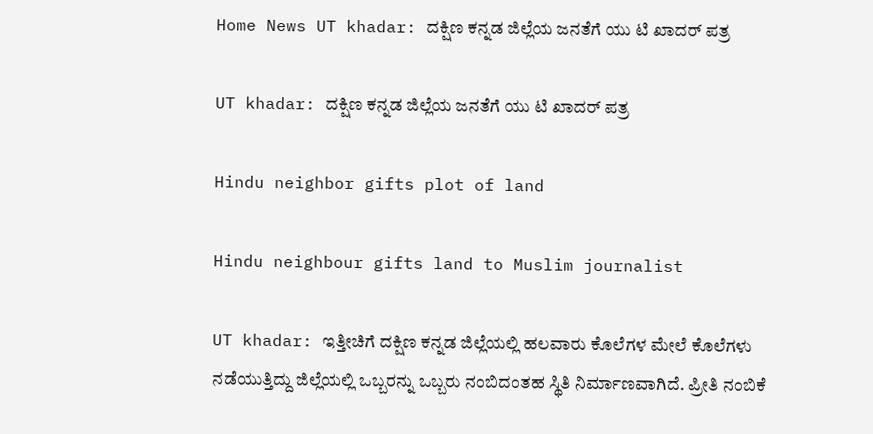Home News UT khadar: ದಕ್ಷಿಣ ಕನ್ನಡ ಜಿಲ್ಲೆಯ ಜನತೆಗೆ ಯು ಟಿ ಖಾದರ್ ಪತ್ರ

UT khadar: ದಕ್ಷಿಣ ಕನ್ನಡ ಜಿಲ್ಲೆಯ ಜನತೆಗೆ ಯು ಟಿ ಖಾದರ್ ಪತ್ರ

Hindu neighbor gifts plot of land

Hindu neighbour gifts land to Muslim journalist

UT khadar: ಇತ್ತೀಚಿಗೆ ದಕ್ಷಿಣ ಕನ್ನಡ ಜಿಲ್ಲೆಯಲ್ಲಿ ಹಲವಾರು ಕೊಲೆಗಳ ಮೇಲೆ ಕೊಲೆಗಳು ನಡೆಯುತ್ತಿದ್ದು ಜಿಲ್ಲೆಯಲ್ಲಿ ಒಬ್ಬರನ್ನು ಒಬ್ಬರು ನಂಬಿದಂತಹ ಸ್ಥಿತಿ ನಿರ್ಮಾಣವಾಗಿದೆ. ಪ್ರೀತಿ ನಂಬಿಕೆ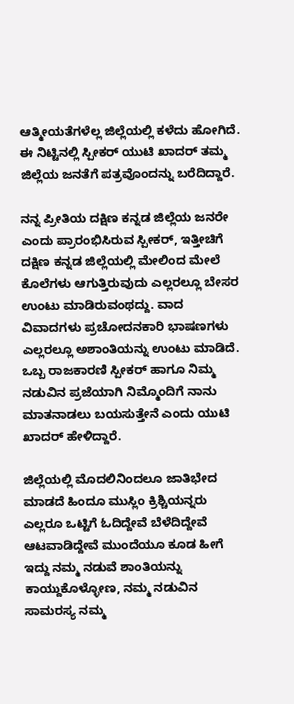ಆತ್ಮೀಯತೆಗಳೆಲ್ಲ ಜಿಲ್ಲೆಯಲ್ಲಿ ಕಳೆದು ಹೋಗಿದೆ. ಈ ನಿಟ್ಟಿನಲ್ಲಿ ಸ್ಪೀಕರ್ ಯುಟಿ ಖಾದರ್ ತಮ್ಮ ಜಿಲ್ಲೆಯ ಜನತೆಗೆ ಪತ್ರವೊಂದನ್ನು ಬರೆದಿದ್ದಾರೆ.

ನನ್ನ ಪ್ರೀತಿಯ ದಕ್ಷಿಣ ಕನ್ನಡ ಜಿಲ್ಲೆಯ ಜನರೇ ಎಂದು ಪ್ರಾರಂಭಿಸಿರುವ ಸ್ಪೀಕರ್, ಇತ್ತೀಚಿಗೆ ದಕ್ಷಿಣ ಕನ್ನಡ ಜಿಲ್ಲೆಯಲ್ಲಿ ಮೇಲಿಂದ ಮೇಲೆ ಕೊಲೆಗಳು ಆಗುತ್ತಿರುವುದು ಎಲ್ಲರಲ್ಲೂ ಬೇಸರ ಉಂಟು ಮಾಡಿರುವಂಥದ್ದು. ವಾದ ವಿವಾದಗಳು ಪ್ರಚೋದನಕಾರಿ ಭಾಷಣಗಳು ಎಲ್ಲರಲ್ಲೂ ಅಶಾಂತಿಯನ್ನು ಉಂಟು ಮಾಡಿದೆ. ಒಬ್ಬ ರಾಜಕಾರಣಿ ಸ್ಪೀಕರ್ ಹಾಗೂ ನಿಮ್ಮ ನಡುವಿನ ಪ್ರಜೆಯಾಗಿ ನಿಮ್ಮೊಂದಿಗೆ ನಾನು ಮಾತನಾಡಲು ಬಯಸುತ್ತೇನೆ ಎಂದು ಯುಟಿ ಖಾದರ್ ಹೇಳಿದ್ದಾರೆ.

ಜಿಲ್ಲೆಯಲ್ಲಿ ಮೊದಲಿನಿಂದಲೂ ಜಾತಿಭೇದ ಮಾಡದೆ ಹಿಂದೂ ಮುಸ್ಲಿಂ ಕ್ರಿಶ್ಚಿಯನ್ನರು ಎಲ್ಲರೂ ಒಟ್ಟಿಗೆ ಓದಿದ್ದೇವೆ ಬೆಳೆದಿದ್ದೇವೆ ಆಟವಾಡಿದ್ದೇವೆ ಮುಂದೆಯೂ ಕೂಡ ಹೀಗೆ ಇದ್ದು ನಮ್ಮ ನಡುವೆ ಶಾಂತಿಯನ್ನು ಕಾಯ್ದುಕೊಳ್ಳೋಣ, ನಮ್ಮ ನಡುವಿನ ಸಾಮರಸ್ಯ ನಮ್ಮ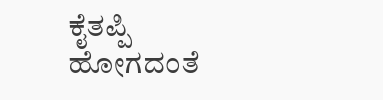ಕೈತಪ್ಪಿ ಹೋಗದಂತೆ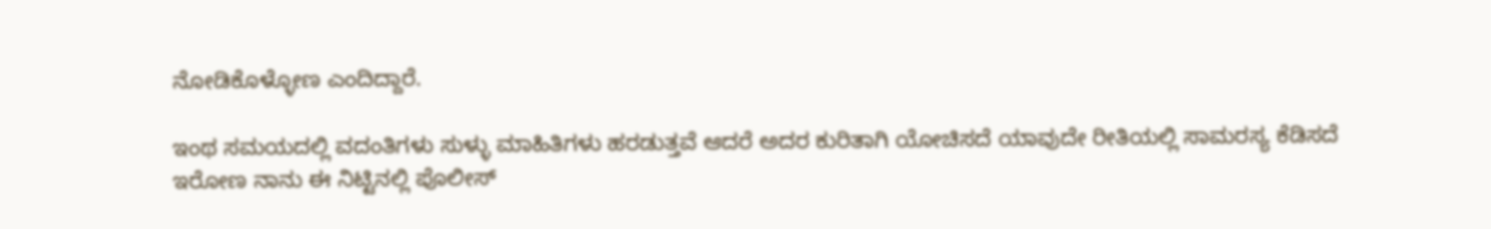ನೋಡಿಕೊಳ್ಳೋಣ ಎಂದಿದ್ದಾರೆ.

ಇಂಥ ಸಮಯದಲ್ಲಿ ವದಂತಿಗಳು ಸುಳ್ಳು ಮಾಹಿತಿಗಳು ಹರಡುತ್ತವೆ ಆದರೆ ಅದರ ಕುರಿತಾಗಿ ಯೋಚಿಸದೆ ಯಾವುದೇ ರೀತಿಯಲ್ಲಿ ಸಾಮರಸ್ಯ ಕೆಡಿಸದೆ ಇರೋಣ ನಾನು ಈ ನಿಟ್ಟಿನಲ್ಲಿ ಪೊಲೀಸ್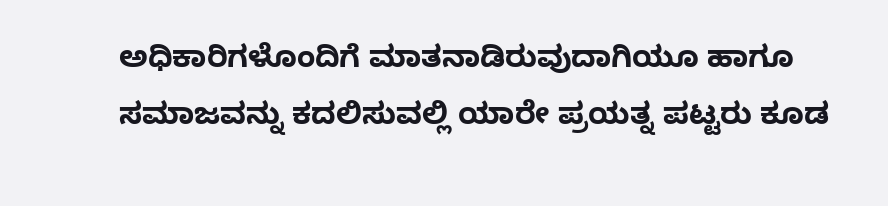ಅಧಿಕಾರಿಗಳೊಂದಿಗೆ ಮಾತನಾಡಿರುವುದಾಗಿಯೂ ಹಾಗೂ ಸಮಾಜವನ್ನು ಕದಲಿಸುವಲ್ಲಿ ಯಾರೇ ಪ್ರಯತ್ನ ಪಟ್ಟರು ಕೂಡ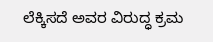ಲೆಕ್ಕಿಸದೆ ಅವರ ವಿರುದ್ಧ ಕ್ರಮ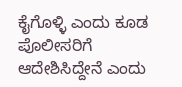ಕೈಗೊಳ್ಳಿ ಎಂದು ಕೂಡ ಪೊಲೀಸರಿಗೆ ಆದೇಶಿಸಿದ್ದೇನೆ ಎಂದು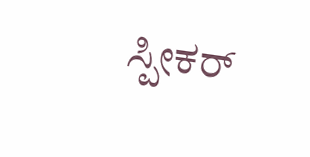ಸ್ಪೀಕರ್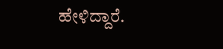ಹೇಳಿದ್ದಾರೆ.